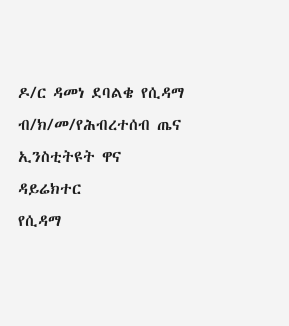ዶ/ር ዳመነ ደባልቄ የሲዳማ ብ/ክ/መ/የሕብረተሰብ ጤና ኢንስቲትዩት ዋና ዳይሬክተር
የሲዳማ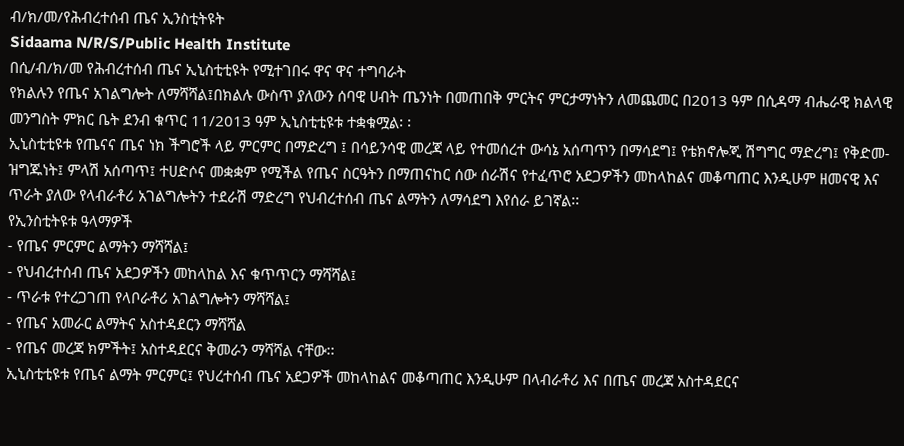ብ/ክ/መ/የሕብረተሰብ ጤና ኢንስቲትዩት
Sidaama N/R/S/Public Health Institute
በሲ/ብ/ክ/መ የሕብረተሰብ ጤና ኢኒስቲቲዩት የሚተገበሩ ዋና ዋና ተግባራት
የክልሉን የጤና አገልግሎት ለማሻሻል፤በክልሉ ውስጥ ያለውን ሰባዊ ሀብት ጤንነት በመጠበቅ ምርትና ምርታማነትን ለመጨመር በ2013 ዓም በሲዳማ ብሔራዊ ክልላዊ መንግስት ምክር ቤት ደንብ ቁጥር 11/2013 ዓም ኢኒስቲቲዩቱ ተቋቁሟል፡ ፡
ኢኒስቲቲዩቱ የጤናና ጤና ነክ ችግሮች ላይ ምርምር በማድረግ ፤ በሳይንሳዊ መረጃ ላይ የተመሰረተ ውሳኔ አሰጣጥን በማሳደግ፤ የቴክኖሎጂ ሽግግር ማድረግ፤ የቅድመ-ዝግጁነት፤ ምላሽ አሰጣጥ፤ ተሀድሶና መቋቋም የሚችል የጤና ስርዓትን በማጠናከር ሰው ሰራሽና የተፈጥሮ አደጋዎችን መከላከልና መቆጣጠር እንዲሁም ዘመናዊ እና ጥራት ያለው የላብራቶሪ አገልግሎትን ተደራሽ ማድረግ የህብረተሰብ ጤና ልማትን ለማሳደግ እየሰራ ይገኛል፡፡
የኢንስቲትዩቱ ዓላማዎች
- የጤና ምርምር ልማትን ማሻሻል፤
- የህብረተሰብ ጤና አደጋዎችን መከላከል እና ቁጥጥርን ማሻሻል፤
- ጥራቱ የተረጋገጠ የላቦራቶሪ አገልግሎትን ማሻሻል፤
- የጤና አመራር ልማትና አስተዳደርን ማሻሻል
- የጤና መረጃ ክምችት፤ አስተዳደርና ቅመራን ማሻሻል ናቸው፡፡
ኢኒስቲቲዩቱ የጤና ልማት ምርምር፤ የህረተሰብ ጤና አደጋዎች መከላከልና መቆጣጠር እንዲሁም በላብራቶሪ እና በጤና መረጃ አስተዳደርና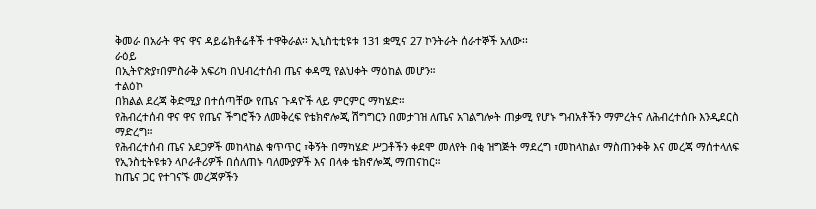ቅመራ በአራት ዋና ዋና ዳይሬክቶሬቶች ተዋቅራል፡፡ ኢኒስቲቲዩቱ 131 ቋሚና 27 ኮንትራት ሰራተኞች አለው፡፡
ራዕይ
በኢትዮጵያ፣በምስራቅ አፍሪካ በህብረተሰብ ጤና ቀዳሚ የልህቀት ማዕከል መሆን።
ተልዕኮ
በክልል ደረጃ ቅድሚያ በተሰጣቸው የጤና ጉዳዮች ላይ ምርምር ማካሄድ።
የሕብረተሰብ ዋና ዋና የጤና ችግሮችን ለመቅረፍ የቴክኖሎጂ ሽግግርን በመታገዝ ለጤና አገልግሎት ጠቃሚ የሆኑ ግብአቶችን ማምረትና ለሕብረተሰቡ እንዲደርስ ማድረግ።
የሕብረተሰብ ጤና አደጋዎች መከላከል ቁጥጥር ፣ቅኝት በማካሄድ ሥጋቶችን ቀደሞ መለየት በቂ ዝግጅት ማደረግ ፣መከላከል፣ ማስጠንቀቅ እና መረጃ ማሰተላለፍ
የኢንስቲትዩቱን ላቦራቶሪዎች በሰለጠኑ ባለሙያዎች እና በላቀ ቴክኖሎጂ ማጠናከር።
ከጤና ጋር የተገናኙ መረጃዎችን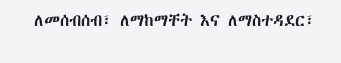ለመሰብሰብ፣ ለማከማቸት እና ለማስተዳደር፣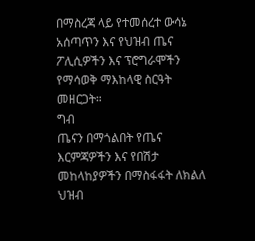በማስረጃ ላይ የተመሰረተ ውሳኔ አሰጣጥን እና የህዝብ ጤና ፖሊሲዎችን እና ፕሮግራሞችን የማሳወቅ ማእከላዊ ስርዓት መዘርጋት።
ግብ
ጤናን በማጎልበት የጤና እርምጃዎችን እና የበሽታ መከላከያዎችን በማስፋፋት ለክልለ ህዝብ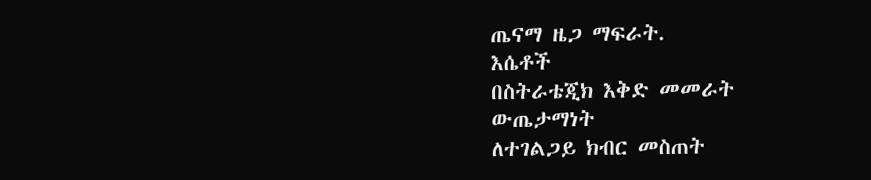ጤናማ ዜጋ ማፍራት.
እሴቶች
በስትራቴጂክ እቅድ መመራት
ውጤታማነት
ለተገልጋይ ክብር መስጠት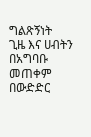ግልጽኝነት
ጊዜ እና ሀብትን በአግባቡ መጠቀም
በውድድር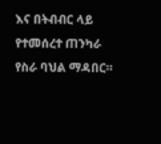እና በትብብር ላይ የተመሰረተ ጠንካራ የስራ ባህል ማዳበር።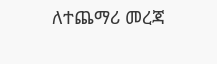ለተጨማሪ መረጃ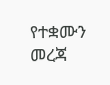የተቋሙን መረጃ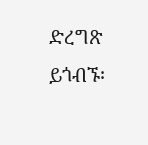ድረግጽ ይጎብኙ፡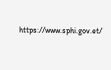https://www.sphi.gov.et/